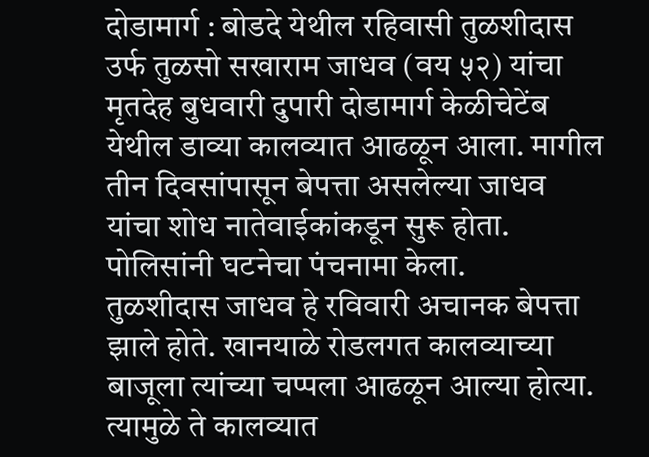दोडामार्ग : बोडदे येथील रहिवासी तुळशीदास उर्फ तुळसो सखाराम जाधव (वय ५२) यांचा मृतदेह बुधवारी दुपारी दोडामार्ग केळीचेटेंब येथील डाव्या कालव्यात आढळून आला. मागील तीन दिवसांपासून बेपत्ता असलेल्या जाधव यांचा शोध नातेवाईकांकडून सुरू होता. पोलिसांनी घटनेचा पंचनामा केला.
तुळशीदास जाधव हे रविवारी अचानक बेपत्ता झाले होते. खानयाळे रोडलगत कालव्याच्या बाजूला त्यांच्या चप्पला आढळून आल्या होत्या. त्यामुळे ते कालव्यात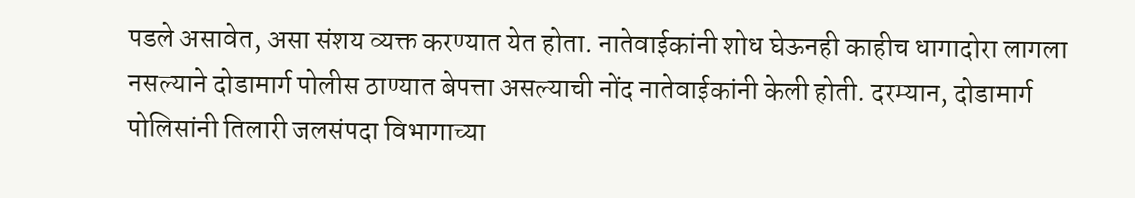पडले असावेत, असा संशय व्यक्त करण्यात येत होता. नातेवाईकांनी शोध घेऊनही काहीच धागादोरा लागला नसल्याने दोडामार्ग पोलीस ठाण्यात बेपत्ता असल्याची नोंद नातेवाईकांनी केली होती. दरम्यान, दोडामार्ग पोलिसांनी तिलारी जलसंपदा विभागाच्या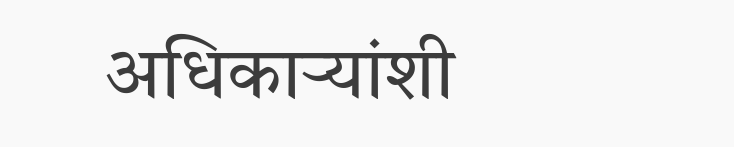अधिकाऱ्यांशी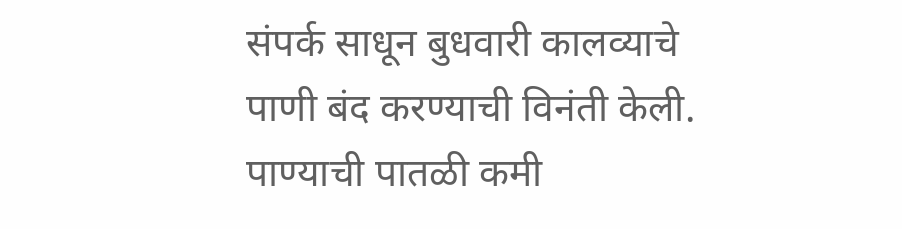संपर्क साधून बुधवारी कालव्याचे पाणी बंद करण्याची विनंती केली. पाण्याची पातळी कमी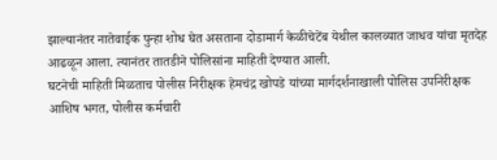झाल्यानंतर नातेवाईक पुन्हा शोध घेत असताना दोडामार्ग केळीचेटेंब येथील कालव्यात जाधव यांचा मृतदेह आढळून आला. त्यानंतर तातडीने पोलिसांना माहिती देण्यात आली.
घटनेची माहिती मिळताच पोलीस निरीक्षक हेमचंद्र खोपडे यांच्या मार्गदर्शनाखाली पोलिस उपनिरीक्षक आशिष भगत, पोलीस कर्मचारी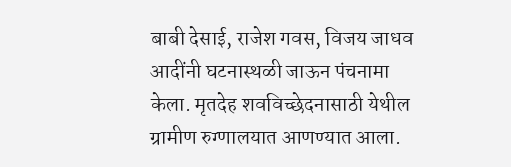बाबी देसाई, राजेश गवस, विजय जाधव आदींनी घटनास्थळी जाऊन पंचनामा केला. मृतदेह शवविच्छेदनासाठी येथील ग्रामीण रुग्णालयात आणण्यात आला.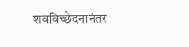शवविच्छेदनानंतर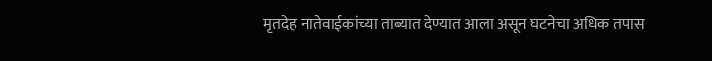मृतदेह नातेवाईकांच्या ताब्यात देण्यात आला असून घटनेचा अधिक तपास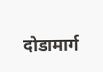दोडामार्ग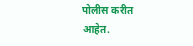पोलीस करीत आहेत.